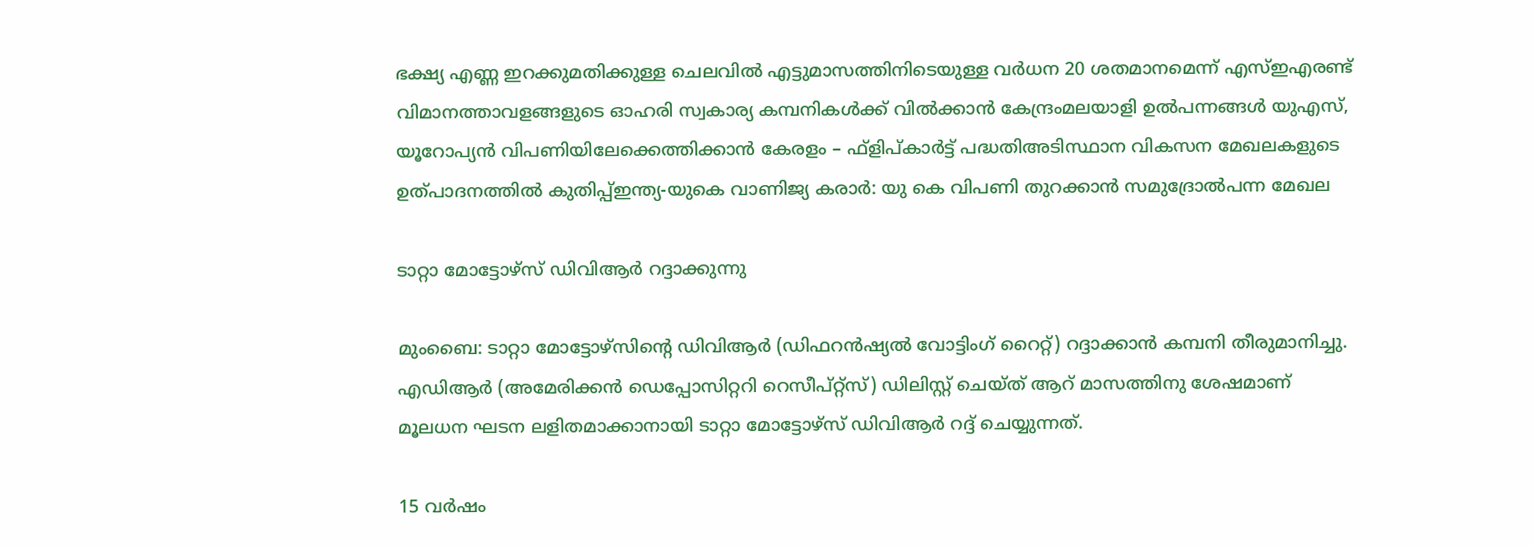ഭക്ഷ്യ എണ്ണ ഇറക്കുമതിക്കുള്ള ചെലവിൽ എട്ടുമാസത്തിനിടെയുള്ള വർധന 20 ശതമാനമെന്ന് എസ്ഇഎരണ്ട് വിമാനത്താവളങ്ങളുടെ ഓഹരി സ്വകാര്യ കമ്പനികൾക്ക് വിൽക്കാൻ കേന്ദ്രംമലയാളി ഉൽപന്നങ്ങൾ യുഎസ്, യൂറോപ്യൻ വിപണിയിലേക്കെത്തിക്കാൻ കേരളം – ഫ്ളിപ്കാർട്ട് പദ്ധതിഅടിസ്ഥാന വികസന മേഖലകളുടെ ഉത്പാദനത്തിൽ കുതിപ്പ്ഇന്ത്യ-യുകെ വാണിജ്യ കരാർ: യു കെ വിപണി തുറക്കാൻ സമുദ്രോൽപന്ന മേഖല

ടാറ്റാ മോട്ടോഴ്‌സ്‌ ഡിവിആര്‍ റദ്ദാക്കുന്നു

മുംബൈ: ടാറ്റാ മോട്ടോഴ്‌സിന്റെ ഡിവിആര്‍ (ഡിഫറന്‍ഷ്യല്‍ വോട്ടിംഗ്‌ റൈറ്റ്‌) റദ്ദാക്കാന്‍ കമ്പനി തീരുമാനിച്ചു. എഡിആര്‍ (അമേരിക്കന്‍ ഡെപ്പോസിറ്ററി റെസീപ്‌റ്റ്‌സ്‌) ഡിലിസ്റ്റ്‌ ചെയ്‌ത്‌ ആറ്‌ മാസത്തിനു ശേഷമാണ്‌ മൂലധന ഘടന ലളിതമാക്കാനായി ടാറ്റാ മോട്ടോഴ്‌സ്‌ ഡിവിആര്‍ റദ്ദ്‌ ചെയ്യുന്നത്‌.

15 വര്‍ഷം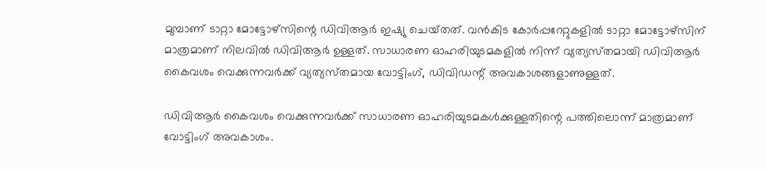മുമ്പാണ്‌ ടാറ്റാ മോട്ടോഴ്‌സിന്റെ ഡിവിആര്‍ ഇഷ്യു ചെയ്‌തത്‌. വന്‍കിട കോര്‍പ്പറേറ്റുകളില്‍ ടാറ്റാ മോട്ടോഴ്‌സിന്‌ മാത്രമാണ്‌ നിലവില്‍ ഡിവിആര്‍ ഉള്ളത്‌. സാധാരണ ഓഹരിയുടമകളില്‍ നിന്ന്‌ വ്യത്യസ്‌തമായി ഡിവിആര്‍ കൈവശം വെക്കുന്നവര്‍ക്ക്‌ വ്യത്യസ്‌തമായ വോട്ടിംഗ്‌, ഡിവിഡന്റ്‌ അവകാശങ്ങളാണുള്ളത്‌.

ഡിവിആര്‍ കൈവശം വെക്കുന്നവര്‍ക്ക്‌ സാധാരണ ഓഹരിയുടമകള്‍ക്കുള്ളതിന്റെ പത്തിലൊന്ന്‌ മാത്രമാണ്‌ വോട്ടിംഗ്‌ അവകാശം.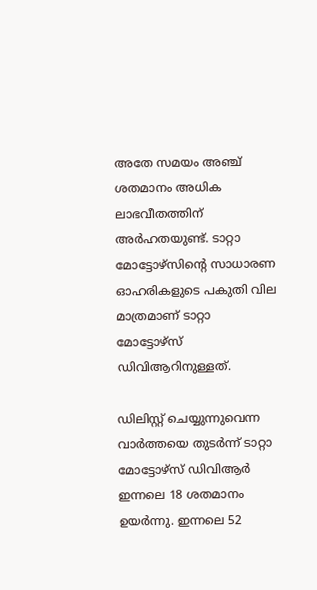അതേ സമയം അഞ്ച്‌ ശതമാനം അധിക ലാഭവീതത്തിന്‌ അര്‍ഹതയുണ്ട്‌. ടാറ്റാ മോട്ടോഴ്‌സിന്റെ സാധാരണ ഓഹരികളുടെ പകുതി വില മാത്രമാണ്‌ ടാറ്റാ മോട്ടോഴ്‌സ്‌ ഡിവിആറിനുള്ളത്‌.

ഡിലിസ്റ്റ്‌ ചെയ്യുന്നുവെന്ന വാര്‍ത്തയെ തുടര്‍ന്ന്‌ ടാറ്റാ മോട്ടോഴ്‌സ്‌ ഡിവിആര്‍ ഇന്നലെ 18 ശതമാനം ഉയര്‍ന്നു. ഇന്നലെ 52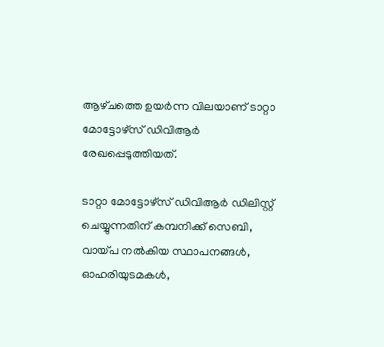ആഴ്‌ചത്തെ ഉയര്‍ന്ന വിലയാണ്‌ ടാറ്റാ മോട്ടോഴ്‌സ്‌ ഡിവിആര്‍ രേഖപ്പെടുത്തിയത്‌.

ടാറ്റാ മോട്ടോഴ്‌സ്‌ ഡിവിആര്‍ ഡിലിസ്റ്റ്‌ ചെയ്യുന്നതിന്‌ കമ്പനിക്ക്‌ സെബി, വായ്‌പ നല്‍കിയ സ്ഥാപനങ്ങള്‍, ഓഹരിയുടമകള്‍,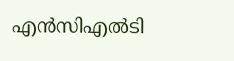എന്‍സിഎല്‍ടി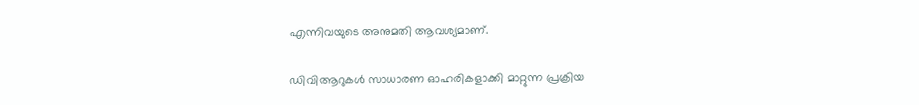എന്നിവയുടെ അനുമതി ആവശ്യമാണ്‌.

ഡിവിആറുകള്‍ സാധാരണ ഓഹരികളാക്കി മാറ്റുന്ന പ്രക്രിയ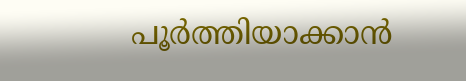പൂര്‍ത്തിയാക്കാന്‍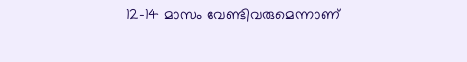12-14 മാസം വേണ്ടിവരുമെന്നാണ്‌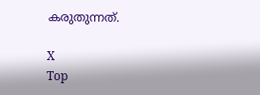കരുതുന്നത്‌.

X
Top